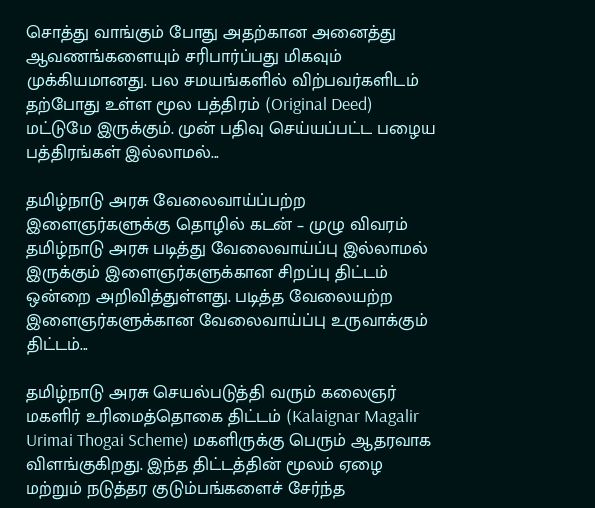சொத்து வாங்கும் போது அதற்கான அனைத்து ஆவணங்களையும் சரிபார்ப்பது மிகவும் முக்கியமானது. பல சமயங்களில் விற்பவர்களிடம் தற்போது உள்ள மூல பத்திரம் (Original Deed) மட்டுமே இருக்கும். முன் பதிவு செய்யப்பட்ட பழைய பத்திரங்கள் இல்லாமல்...

தமிழ்நாடு அரசு வேலைவாய்ப்பற்ற இளைஞர்களுக்கு தொழில் கடன் – முழு விவரம் தமிழ்நாடு அரசு படித்து வேலைவாய்ப்பு இல்லாமல் இருக்கும் இளைஞர்களுக்கான சிறப்பு திட்டம் ஒன்றை அறிவித்துள்ளது. படித்த வேலையற்ற இளைஞர்களுக்கான வேலைவாய்ப்பு உருவாக்கும் திட்டம்...

தமிழ்நாடு அரசு செயல்படுத்தி வரும் கலைஞர் மகளிர் உரிமைத்தொகை திட்டம் (Kalaignar Magalir Urimai Thogai Scheme) மகளிருக்கு பெரும் ஆதரவாக விளங்குகிறது. இந்த திட்டத்தின் மூலம் ஏழை மற்றும் நடுத்தர குடும்பங்களைச் சேர்ந்த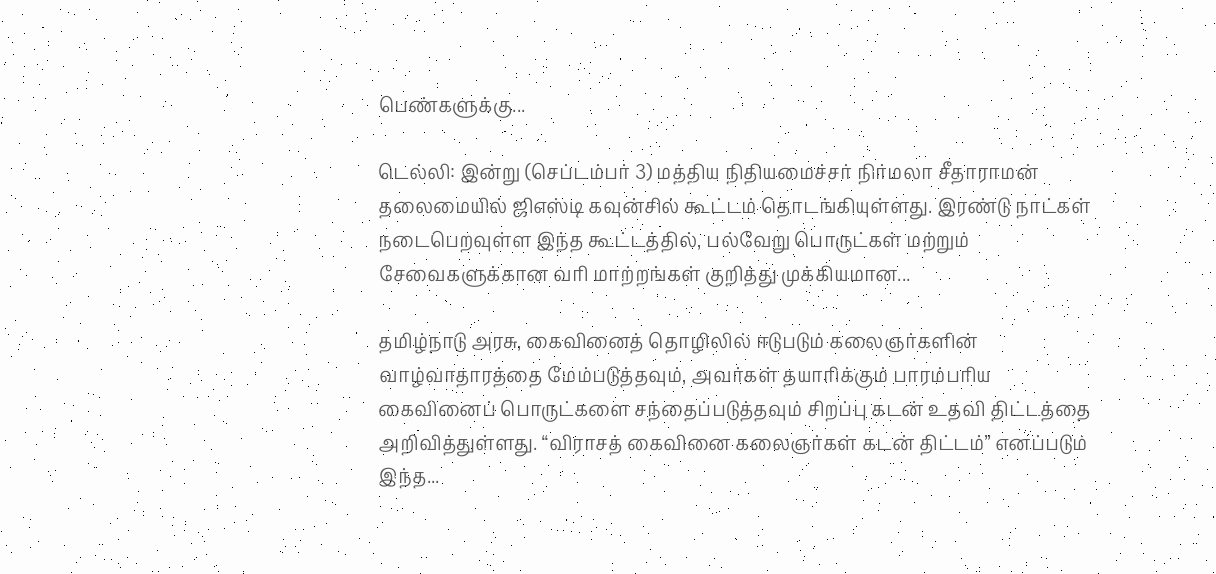பெண்களுக்கு...

டெல்லி: இன்று (செப்டம்பர் 3) மத்திய நிதியமைச்சர் நிர்மலா சீதாராமன் தலைமையில் ஜிஎஸ்டி கவுன்சில் கூட்டம் தொடங்கியுள்ளது. இரண்டு நாட்கள் நடைபெறவுள்ள இந்த கூட்டத்தில், பல்வேறு பொருட்கள் மற்றும் சேவைகளுக்கான வரி மாற்றங்கள் குறித்து முக்கியமான...

தமிழ்நாடு அரசு, கைவினைத் தொழிலில் ஈடுபடும் கலைஞர்களின் வாழ்வாதாரத்தை மேம்படுத்தவும், அவர்கள் தயாரிக்கும் பாரம்பரிய கைவினைப் பொருட்களை சந்தைப்படுத்தவும் சிறப்பு கடன் உதவி திட்டத்தை அறிவித்துள்ளது. “விராசத் கைவினை கலைஞர்கள் கடன் திட்டம்” எனப்படும் இந்த...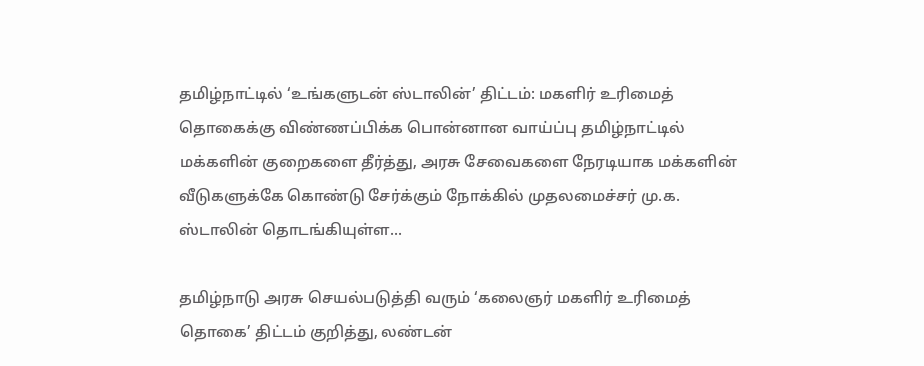தமிழ்நாட்டில் ‘உங்களுடன் ஸ்டாலின்’ திட்டம்: மகளிர் உரிமைத் தொகைக்கு விண்ணப்பிக்க பொன்னான வாய்ப்பு தமிழ்நாட்டில் மக்களின் குறைகளை தீர்த்து, அரசு சேவைகளை நேரடியாக மக்களின் வீடுகளுக்கே கொண்டு சேர்க்கும் நோக்கில் முதலமைச்சர் மு.க. ஸ்டாலின் தொடங்கியுள்ள...

தமிழ்நாடு அரசு செயல்படுத்தி வரும் ‘கலைஞர் மகளிர் உரிமைத் தொகை’ திட்டம் குறித்து, லண்டன்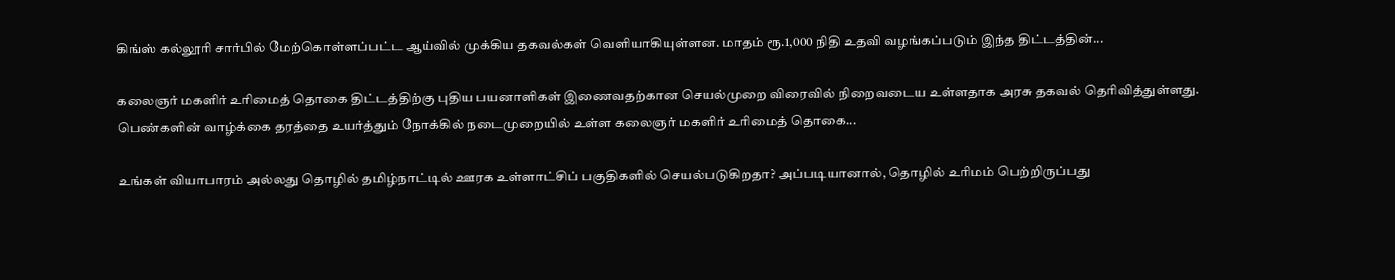கிங்ஸ் கல்லூரி சார்பில் மேற்கொள்ளப்பட்ட ஆய்வில் முக்கிய தகவல்கள் வெளியாகியுள்ளன. மாதம் ரூ.1,000 நிதி உதவி வழங்கப்படும் இந்த திட்டத்தின்...

கலைஞர் மகளிர் உரிமைத் தொகை திட்டத்திற்கு புதிய பயனாளிகள் இணைவதற்கான செயல்முறை விரைவில் நிறைவடைய உள்ளதாக அரசு தகவல் தெரிவித்துள்ளது. பெண்களின் வாழ்க்கை தரத்தை உயர்த்தும் நோக்கில் நடைமுறையில் உள்ள கலைஞர் மகளிர் உரிமைத் தொகை...

உங்கள் வியாபாரம் அல்லது தொழில் தமிழ்நாட்டில் ஊரக உள்ளாட்சிப் பகுதிகளில் செயல்படுகிறதா? அப்படியானால், தொழில் உரிமம் பெற்றிருப்பது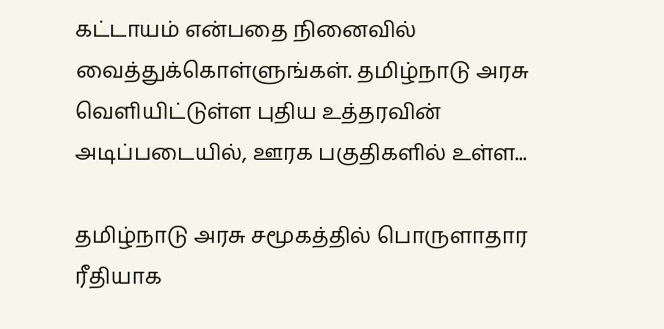கட்டாயம் என்பதை நினைவில் வைத்துக்கொள்ளுங்கள். தமிழ்நாடு அரசு வெளியிட்டுள்ள புதிய உத்தரவின் அடிப்படையில், ஊரக பகுதிகளில் உள்ள...

தமிழ்நாடு அரசு சமூகத்தில் பொருளாதார ரீதியாக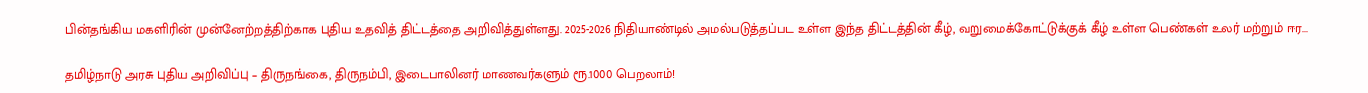பின்தங்கிய மகளிரின் முன்னேற்றத்திற்காக புதிய உதவித் திட்டத்தை அறிவித்துள்ளது. 2025-2026 நிதியாண்டில் அமல்படுத்தப்பட உள்ள இந்த திட்டத்தின் கீழ், வறுமைக்கோட்டுக்குக் கீழ் உள்ள பெண்கள் உலர் மற்றும் ஈர...

தமிழ்நாடு அரசு புதிய அறிவிப்பு – திருநங்கை, திருநம்பி, இடைபாலினர் மாணவர்களும் ரூ.1000 பெறலாம்!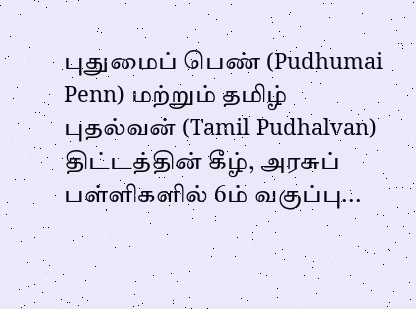புதுமைப் பெண் (Pudhumai Penn) மற்றும் தமிழ் புதல்வன் (Tamil Pudhalvan) திட்டத்தின் கீழ், அரசுப் பள்ளிகளில் 6ம் வகுப்பு...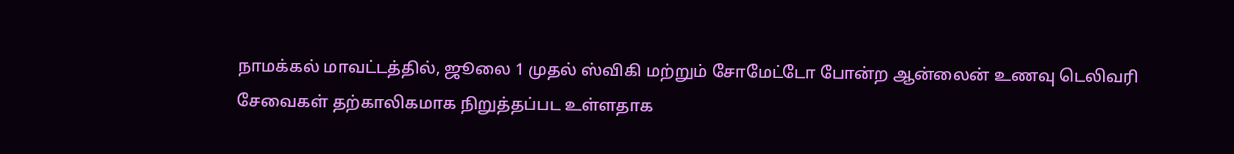நாமக்கல் மாவட்டத்தில், ஜூலை 1 முதல் ஸ்விகி மற்றும் சோமேட்டோ போன்ற ஆன்லைன் உணவு டெலிவரி சேவைகள் தற்காலிகமாக நிறுத்தப்பட உள்ளதாக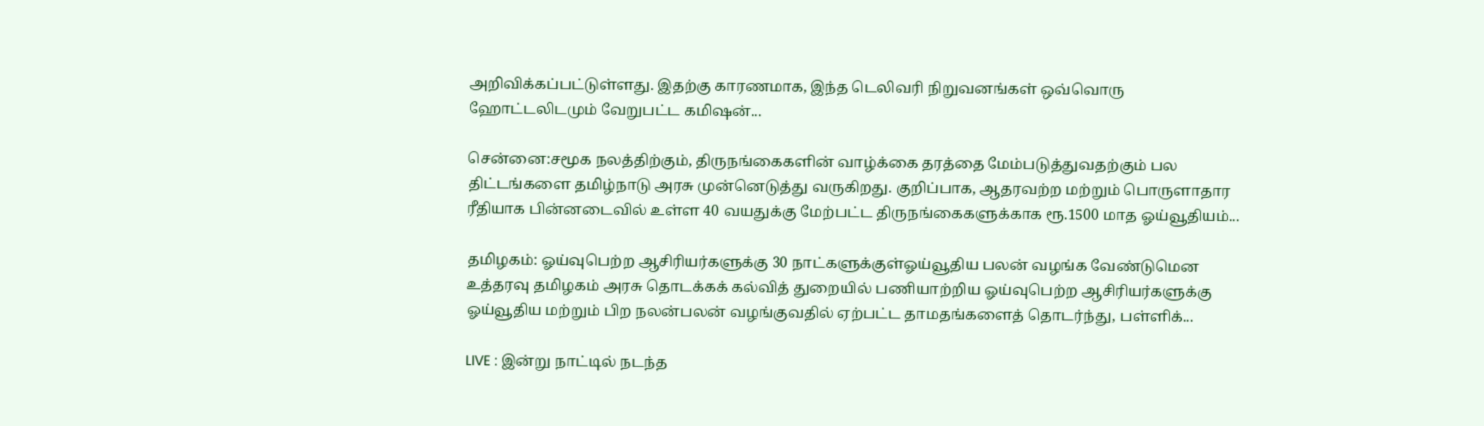அறிவிக்கப்பட்டுள்ளது. இதற்கு காரணமாக, இந்த டெலிவரி நிறுவனங்கள் ஒவ்வொரு ஹோட்டலிடமும் வேறுபட்ட கமிஷன்...

சென்னை:சமூக நலத்திற்கும், திருநங்கைகளின் வாழ்க்கை தரத்தை மேம்படுத்துவதற்கும் பல திட்டங்களை தமிழ்நாடு அரசு முன்னெடுத்து வருகிறது. குறிப்பாக, ஆதரவற்ற மற்றும் பொருளாதார ரீதியாக பின்னடைவில் உள்ள 40 வயதுக்கு மேற்பட்ட திருநங்கைகளுக்காக ரூ.1500 மாத ஓய்வூதியம்...

தமிழகம்: ஓய்வுபெற்ற ஆசிரியர்களுக்கு 30 நாட்களுக்குள்ஓய்வூதிய பலன் வழங்க வேண்டுமென உத்தரவு தமிழகம் அரசு தொடக்கக் கல்வித் துறையில் பணியாற்றிய ஓய்வுபெற்ற ஆசிரியர்களுக்கு ஓய்வூதிய மற்றும் பிற நலன்பலன் வழங்குவதில் ஏற்பட்ட தாமதங்களைத் தொடர்ந்து, பள்ளிக்...

LIVE : இன்று நாட்டில் நடந்த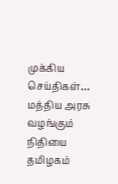முக்கிய செய்திகள்… மத்திய அரசு வழங்கும் நிதியை தமிழகம்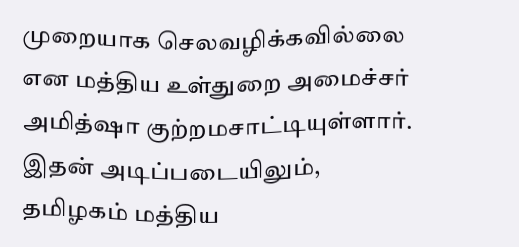முறையாக செலவழிக்கவில்லை என மத்திய உள்துறை அமைச்சர் அமித்ஷா குற்றமசாட்டியுள்ளார். இதன் அடிப்படையிலும், தமிழகம் மத்திய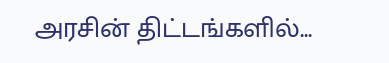அரசின் திட்டங்களில்...